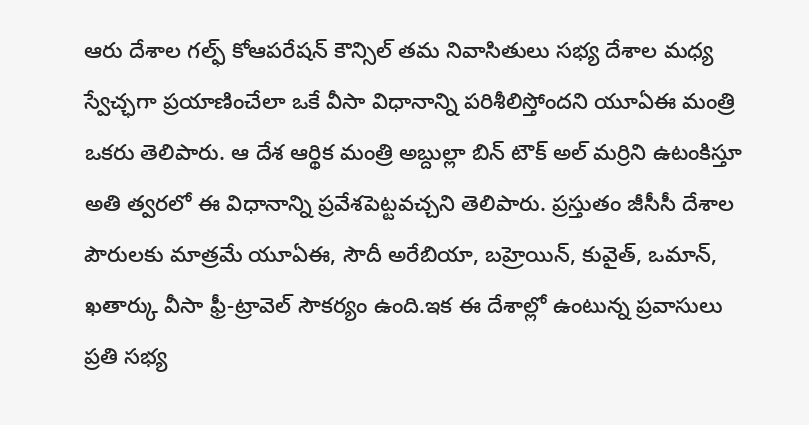ఆరు దేశాల గల్ఫ్ కోఆపరేషన్ కౌన్సిల్ తమ నివాసితులు సభ్య దేశాల మధ్య స్వేచ్ఛగా ప్రయాణించేలా ఒకే వీసా విధానాన్ని పరిశీలిస్తోందని యూఏఈ మంత్రి ఒకరు తెలిపారు. ఆ దేశ ఆర్థిక మంత్రి అబ్దుల్లా బిన్ టౌక్ అల్ మర్రిని ఉటంకిస్తూ అతి త్వరలో ఈ విధానాన్ని ప్రవేశపెట్టవచ్చని తెలిపారు. ప్రస్తుతం జీసీసీ దేశాల పౌరులకు మాత్రమే యూఏఈ, సౌదీ అరేబియా, బహ్రెయిన్, కువైత్, ఒమాన్, ఖతార్కు వీసా ఫ్రీ-ట్రావెల్ సౌకర్యం ఉంది.ఇక ఈ దేశాల్లో ఉంటున్న ప్రవాసులు ప్రతి సభ్య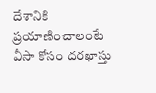దేశానికి ప్రయాణించాలంటే వీసా కోసం దరఖాస్తు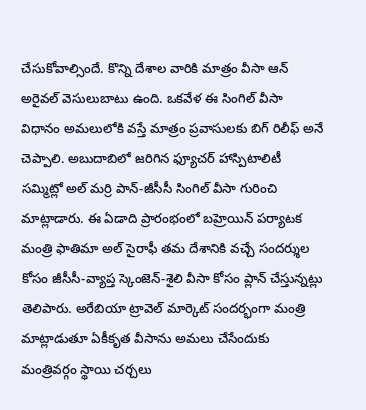చేసుకోవాల్సిందే. కొన్ని దేశాల వారికి మాత్రం వీసా ఆన్ అరైవల్ వెసులుబాటు ఉంది. ఒకవేళ ఈ సింగిల్ వీసా విధానం అమలులోకి వస్తే మాత్రం ప్రవాసులకు బిగ్ రిలీఫ్ అనే చెప్పాలి. అబుదాబిలో జరిగిన ఫ్యూచర్ హాస్పిటాలిటీ సమ్మిట్లో అల్ మర్రి పాన్-జీసీసీ సింగిల్ వీసా గురించి మాట్లాడారు. ఈ ఏడాది ప్రారంభంలో బహ్రెయిన్ పర్యాటక మంత్రి ఫాతిమా అల్ సైరాఫీ తమ దేశానికి వచ్చే సందర్శుల కోసం జీసీసీ-వ్యాప్త స్కెంజెన్-శైలి వీసా కోసం ప్లాన్ చేస్తున్నట్లు తెలిపారు. అరేబియా ట్రావెల్ మార్కెట్ సందర్భంగా మంత్రి మాట్లాడుతూ ఏకీకృత వీసాను అమలు చేసేందుకు మంత్రివర్గం స్థాయి చర్చలు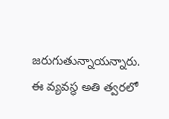జరుగుతున్నాయన్నారు. ఈ వ్యవస్థ అతి త్వరలో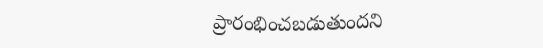ప్రారంభించబడుతుందని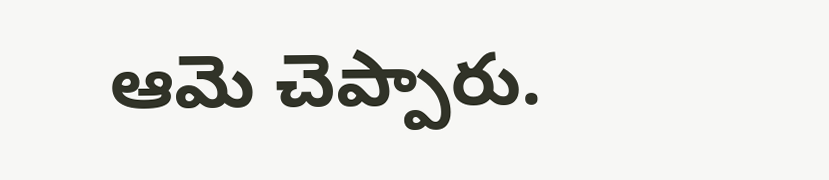ఆమె చెప్పారు.